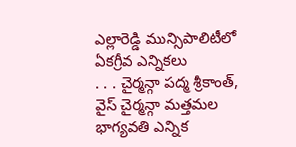ఎల్లారెడ్డి మున్సిపాలిటీలో ఏకగ్రీవ ఎన్నికలు
. . . చైర్మన్గా పద్మ శ్రీకాంత్, వైస్ చైర్మన్గా మత్తమల భాగ్యవతి ఎన్నిక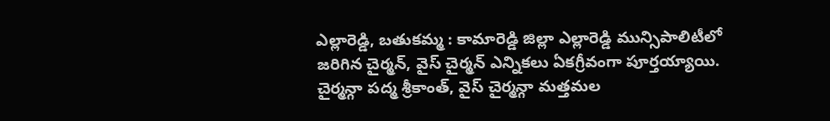ఎల్లారెడ్డి, బతుకమ్మ : కామారెడ్డి జిల్లా ఎల్లారెడ్డి మున్సిపాలిటీలో జరిగిన చైర్మన్, వైస్ చైర్మన్ ఎన్నికలు ఏకగ్రీవంగా పూర్తయ్యాయి. చైర్మన్గా పద్మ శ్రీకాంత్, వైస్ చైర్మన్గా మత్తమల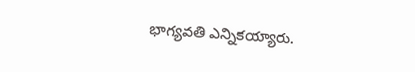భాగ్యవతి ఎన్నికయ్యారు.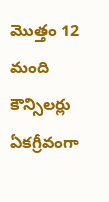మొత్తం 12 మంది కౌన్సిలర్లు ఏకగ్రీవంగా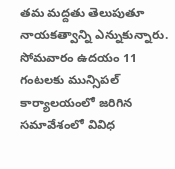తమ మద్దతు తెలుపుతూ నాయకత్వాన్ని ఎన్నుకున్నారు. సోమవారం ఉదయం 11 గంటలకు మున్సిపల్ కార్యాలయంలో జరిగిన సమావేశంలో వివిధ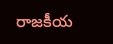రాజకీయ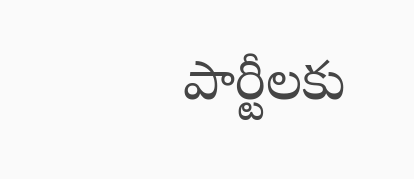పార్టీలకు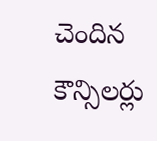చెందిన కౌన్సిలర్లు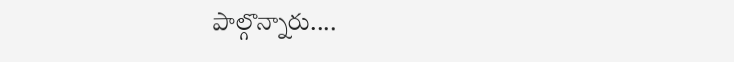పాల్గొన్నారు....